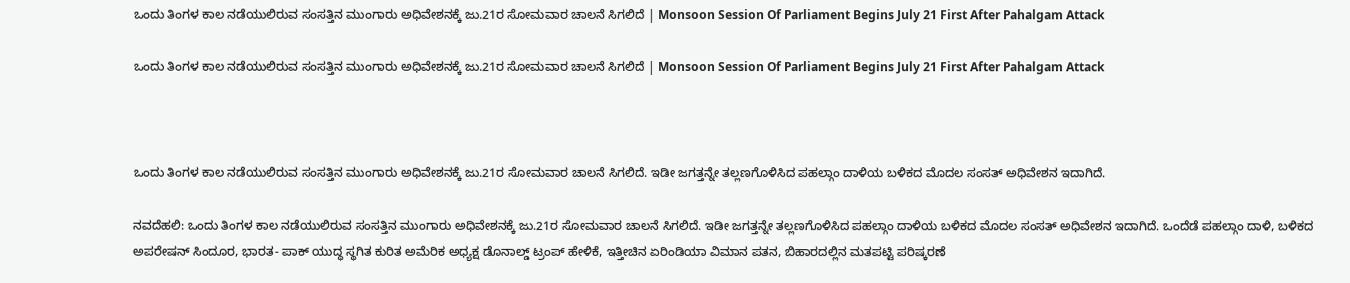ಒಂದು ತಿಂಗಳ ಕಾಲ ನಡೆಯುಲಿರುವ ಸಂಸತ್ತಿನ ಮುಂಗಾರು ಅಧಿವೇಶನಕ್ಕೆ ಜು.21ರ ಸೋಮವಾರ ಚಾಲನೆ ಸಿಗಲಿದೆ | Monsoon Session Of Parliament Begins July 21 First After Pahalgam Attack

ಒಂದು ತಿಂಗಳ ಕಾಲ ನಡೆಯುಲಿರುವ ಸಂಸತ್ತಿನ ಮುಂಗಾರು ಅಧಿವೇಶನಕ್ಕೆ ಜು.21ರ ಸೋಮವಾರ ಚಾಲನೆ ಸಿಗಲಿದೆ | Monsoon Session Of Parliament Begins July 21 First After Pahalgam Attack



ಒಂದು ತಿಂಗಳ ಕಾಲ ನಡೆಯುಲಿರುವ ಸಂಸತ್ತಿನ ಮುಂಗಾರು ಅಧಿವೇಶನಕ್ಕೆ ಜು.21ರ ಸೋಮವಾರ ಚಾಲನೆ ಸಿಗಲಿದೆ. ಇಡೀ ಜಗತ್ತನ್ನೇ ತಲ್ಲಣಗೊಳಿಸಿದ ಪಹಲ್ಗಾಂ ದಾಳಿಯ ಬಳಿಕದ ಮೊದಲ ಸಂಸತ್‌ ಅಧಿವೇಶನ ಇದಾಗಿದೆ.

ನವದೆಹಲಿ: ಒಂದು ತಿಂಗಳ ಕಾಲ ನಡೆಯುಲಿರುವ ಸಂಸತ್ತಿನ ಮುಂಗಾರು ಅಧಿವೇಶನಕ್ಕೆ ಜು.21ರ ಸೋಮವಾರ ಚಾಲನೆ ಸಿಗಲಿದೆ. ಇಡೀ ಜಗತ್ತನ್ನೇ ತಲ್ಲಣಗೊಳಿಸಿದ ಪಹಲ್ಗಾಂ ದಾಳಿಯ ಬಳಿಕದ ಮೊದಲ ಸಂಸತ್‌ ಅಧಿವೇಶನ ಇದಾಗಿದೆ. ಒಂದೆಡೆ ಪಹಲ್ಗಾಂ ದಾಳಿ, ಬಳಿಕದ ಅಪರೇಷನ್‌ ಸಿಂದೂರ, ಭಾರತ- ಪಾಕ್‌ ಯುದ್ಧ ಸ್ಥಗಿತ ಕುರಿತ ಅಮೆರಿಕ ಅಧ್ಯಕ್ಷ ಡೊನಾಲ್ಡ್‌ ಟ್ರಂಪ್‌ ಹೇಳಿಕೆ, ಇತ್ತೀಚಿನ ಏರಿಂಡಿಯಾ ವಿಮಾನ ಪತನ, ಬಿಹಾರದಲ್ಲಿನ ಮತಪಟ್ಟಿ ಪರಿಷ್ಕರಣೆ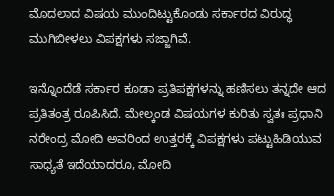ಮೊದಲಾದ ವಿಷಯ ಮುಂದಿಟ್ಟುಕೊಂಡು ಸರ್ಕಾರದ ವಿರುದ್ಧ ಮುಗಿಬೀಳಲು ವಿಪಕ್ಷಗಳು ಸಜ್ಜಾಗಿವೆ.

ಇನ್ನೊಂದೆಡೆ ಸರ್ಕಾರ ಕೂಡಾ ಪ್ರತಿಪಕ್ಷಗಳನ್ನು ಹಣಿಸಲು ತನ್ನದೇ ಆದ ಪ್ರತಿತಂತ್ರ ರೂಪಿಸಿದೆ. ಮೇಲ್ಕಂಡ ವಿಷಯಗಳ ಕುರಿತು ಸ್ವತಃ ಪ್ರಧಾನಿ ನರೇಂದ್ರ ಮೋದಿ ಅವರಿಂದ ಉತ್ತರಕ್ಕೆ ವಿಪಕ್ಷಗಳು ಪಟ್ಟುಹಿಡಿಯುವ ಸಾಧ್ಯತೆ ಇದೆಯಾದರೂ, ಮೋದಿ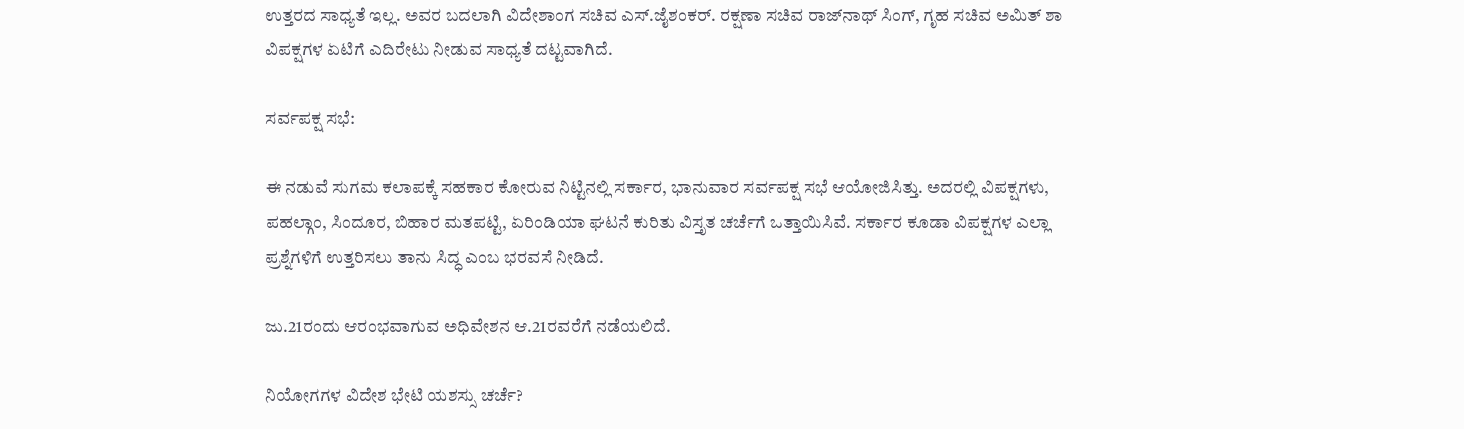ಉತ್ತರದ ಸಾಧ್ಯತೆ ಇಲ್ಲ. ಅವರ ಬದಲಾಗಿ ವಿದೇಶಾಂಗ ಸಚಿವ ಎಸ್‌.ಜೈಶಂಕರ್‌. ರಕ್ಷಣಾ ಸಚಿವ ರಾಜ್‌ನಾಥ್‌ ಸಿಂಗ್‌, ಗೃಹ ಸಚಿವ ಅಮಿತ್‌ ಶಾ ವಿಪಕ್ಷಗಳ ಏಟಿಗೆ ಎದಿರೇಟು ನೀಡುವ ಸಾಧ್ಯತೆ ದಟ್ಟವಾಗಿದೆ.

ಸರ್ವಪಕ್ಷ ಸಭೆ:

ಈ ನಡುವೆ ಸುಗಮ ಕಲಾಪಕ್ಕೆ ಸಹಕಾರ ಕೋರುವ ನಿಟ್ಟಿನಲ್ಲಿ ಸರ್ಕಾರ, ಭಾನುವಾರ ಸರ್ವಪಕ್ಷ ಸಭೆ ಆಯೋಜಿಸಿತ್ತು. ಅದರಲ್ಲಿ ವಿಪಕ್ಷಗಳು, ಪಹಲ್ಗಾಂ, ಸಿಂದೂರ, ಬಿಹಾರ ಮತಪಟ್ಟಿ, ಏರಿಂಡಿಯಾ ಘಟನೆ ಕುರಿತು ವಿಸ್ತೃತ ಚರ್ಚೆಗೆ ಒತ್ತಾಯಿಸಿವೆ. ಸರ್ಕಾರ ಕೂಡಾ ವಿಪಕ್ಷಗಳ ಎಲ್ಲಾ ಪ್ರಶ್ನೆಗಳಿಗೆ ಉತ್ತರಿಸಲು ತಾನು ಸಿದ್ಧ ಎಂಬ ಭರವಸೆ ನೀಡಿದೆ.

ಜು.21ರಂದು ಆರಂಭವಾಗುವ ಅಧಿವೇಶನ ಆ.21ರವರೆಗೆ ನಡೆಯಲಿದೆ.

ನಿಯೋಗಗಳ ವಿದೇಶ ಭೇಟಿ ಯಶಸ್ಸು ಚರ್ಚೆ?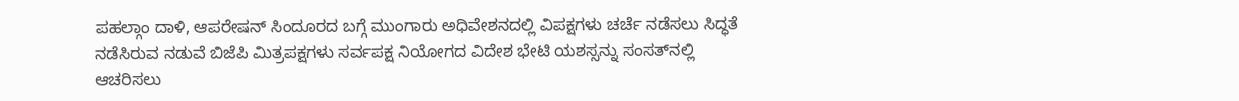ಪಹಲ್ಗಾಂ ದಾಳಿ, ಆಪರೇಷನ್‌ ಸಿಂದೂರದ ಬಗ್ಗೆ ಮುಂಗಾರು ಅಧಿವೇಶನದಲ್ಲಿ ವಿಪಕ್ಷಗಳು ಚರ್ಚೆ ನಡೆಸಲು ಸಿದ್ಧತೆ ನಡೆಸಿರುವ ನಡುವೆ ಬಿಜೆಪಿ ಮಿತ್ರಪಕ್ಷಗಳು ಸರ್ವಪಕ್ಷ ನಿಯೋಗದ ವಿದೇಶ ಭೇಟಿ ಯಶಸ್ಸನ್ನು ಸಂಸತ್‌ನಲ್ಲಿ ಆಚರಿಸಲು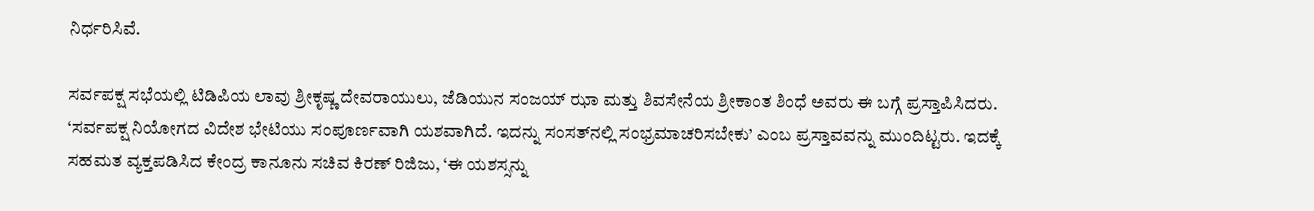ನಿರ್ಧರಿಸಿವೆ.

ಸರ್ವಪಕ್ಷ ಸಭೆಯಲ್ಲಿ ಟಿಡಿಪಿಯ ಲಾವು ಶ್ರೀಕೃಷ್ಣ ದೇವರಾಯುಲು, ಜೆಡಿಯುನ ಸಂಜಯ್‌ ಝಾ ಮತ್ತು ಶಿವಸೇನೆಯ ಶ್ರೀಕಾಂತ ಶಿಂಧೆ ಅವರು ಈ ಬಗ್ಗೆ ಪ್ರಸ್ತಾಪಿಸಿದರು. ‘ಸರ್ವಪಕ್ಷ ನಿಯೋಗದ ವಿದೇಶ ಭೇಟಿಯು ಸಂಪೂರ್ಣವಾಗಿ ಯಶವಾಗಿದೆ. ಇದನ್ನು ಸಂಸತ್‌ನಲ್ಲಿ ಸಂಭ್ರಮಾಚರಿಸಬೇಕು’ ಎಂಬ ಪ್ರಸ್ತಾವವನ್ನು ಮುಂದಿಟ್ಟರು. ಇದಕ್ಕೆ ಸಹಮತ ವ್ಯಕ್ತಪಡಿಸಿದ ಕೇಂದ್ರ ಕಾನೂನು ಸಚಿವ ಕಿರಣ್‌ ರಿಜಿಜು, ‘ಈ ಯಶಸ್ಸನ್ನು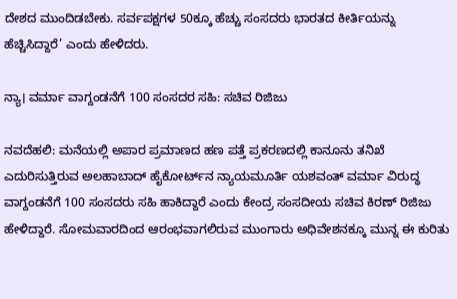ದೇಶದ ಮುಂದಿಡಬೇಕು. ಸರ್ವಪಕ್ಷಗಳ 50ಕ್ಕೂ ಹೆಚ್ಚು ಸಂಸದರು ಭಾರತದ ಕೀರ್ತಿಯನ್ನು ಹೆಚ್ಚಿಸಿದ್ದಾರೆ’ ಎಂದು ಹೇಳಿದರು.

ನ್ಯಾ। ವರ್ಮಾ ವಾಗ್ದಂಡನೆಗೆ 100 ಸಂಸದರ ಸಹಿ: ಸಚಿವ ರಿಜಿಜು

ನವದೆಹಲಿ: ಮನೆಯಲ್ಲಿ ಅಪಾರ ಪ್ರಮಾಣದ ಹಣ ಪತ್ತೆ ಪ್ರಕರಣದಲ್ಲಿ ಕಾನೂನು ತನಿಖೆ ಎದುರಿಸುತ್ತಿರುವ ಅಲಹಾಬಾದ್‌ ಹೈಕೋರ್ಟ್‌ನ ನ್ಯಾಯಮೂರ್ತಿ ಯಶವಂತ್‌ ವರ್ಮಾ ವಿರುದ್ಧ ವಾಗ್ದಂಡನೆಗೆ 100 ಸಂಸದರು ಸಹಿ ಹಾಕಿದ್ದಾರೆ ಎಂದು ಕೇಂದ್ರ ಸಂಸದೀಯ ಸಚಿವ ಕಿರಣ್ ರಿಜಿಜು ಹೇಳಿದ್ದಾರೆ. ಸೋಮವಾರದಿಂದ ಆರಂಭವಾಗಲಿರುವ ಮುಂಗಾರು ಅಧಿವೇಶನಕ್ಕೂ ಮುನ್ನ ಈ ಕುರಿತು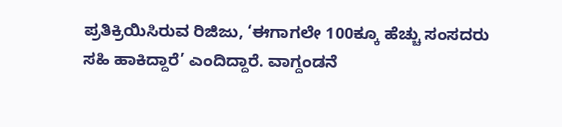ಪ್ರತಿಕ್ರಿಯಿಸಿರುವ ರಿಜಿಜು, ‘ಈಗಾಗಲೇ 100ಕ್ಕೂ ಹೆಚ್ಚು ಸಂಸದರು ಸಹಿ ಹಾಕಿದ್ದಾರೆ’ ಎಂದಿದ್ದಾರೆ. ವಾಗ್ದಂಡನೆ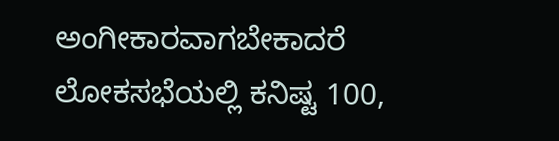ಅಂಗೀಕಾರವಾಗಬೇಕಾದರೆ ಲೋಕಸಭೆಯಲ್ಲಿ ಕನಿಷ್ಟ 100,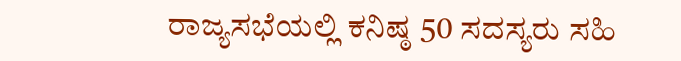ರಾಜ್ಯಸಭೆಯಲ್ಲಿ ಕನಿಷ್ಠ 50 ಸದಸ್ಯರು ಸಹಿ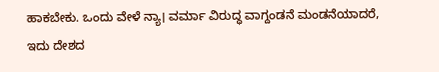ಹಾಕಬೇಕು. ಒಂದು ವೇಳೆ ನ್ಯಾ। ವರ್ಮಾ ವಿರುದ್ಧ ವಾಗ್ದಂಡನೆ ಮಂಡನೆಯಾದರೆ, ಇದು ದೇಶದ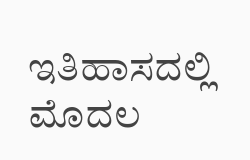ಇತಿಹಾಸದಲ್ಲಿ ಮೊದಲ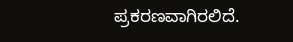ಪ್ರಕರಣವಾಗಿರಲಿದೆ.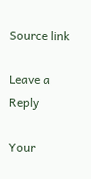Source link

Leave a Reply

Your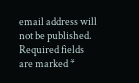email address will not be published. Required fields are marked *